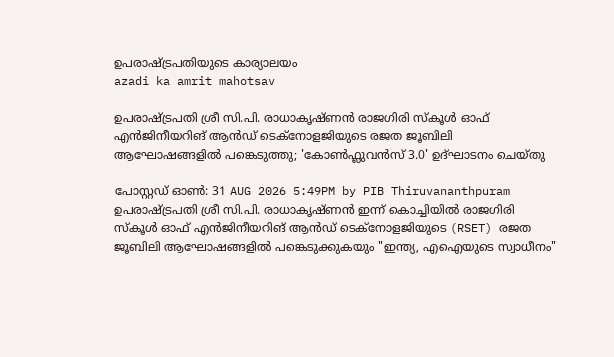ഉപരാഷ്ട്രപതിയുടെ കാര്യാലയം
azadi ka amrit mahotsav

ഉപരാഷ്ട്രപതി ശ്രീ സി.പി. രാധാകൃഷ്ണൻ രാജഗിരി സ്കൂൾ ഓഫ് എൻജിനീയറിങ് ആൻഡ് ടെക്നോളജിയുടെ രജത ജൂബിലി ആഘോഷങ്ങളിൽ പങ്കെടുത്തു; 'കോൺഫ്ലുവൻസ് 3.0' ഉദ്ഘാടനം ചെയ്തു

പോസ്റ്റഡ് ഓണ്‍: 31 AUG 2026 5:49PM by PIB Thiruvananthpuram
ഉപരാഷ്ട്രപതി ശ്രീ സി.പി. രാധാകൃഷ്ണൻ ഇന്ന് കൊച്ചിയിൽ രാജഗിരി സ്കൂൾ ഓഫ് എൻജിനീയറിങ് ആൻഡ് ടെക്നോളജിയുടെ (RSET) രജത ജൂബിലി ആഘോഷങ്ങളിൽ പങ്കെടുക്കുകയും "ഇന്ത്യ, എഐയുടെ സ്വാധീനം"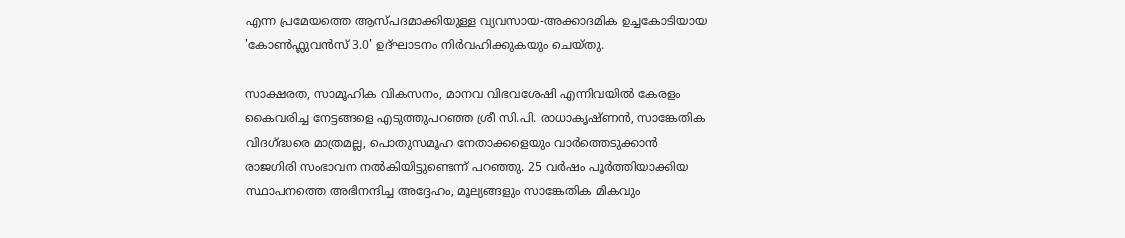എന്ന പ്രമേയത്തെ ആസ്പദമാക്കിയുള്ള വ്യവസായ-അക്കാദമിക ഉച്ചകോടിയായ 'കോൺഫ്ലുവൻസ് 3.0' ഉദ്ഘാടനം നിർവഹിക്കുകയും ചെയ്തു.

സാക്ഷരത, സാമൂഹിക വികസനം, മാനവ വിഭവശേഷി എന്നിവയിൽ കേരളം കൈവരിച്ച നേട്ടങ്ങളെ എടുത്തുപറഞ്ഞ ശ്രീ സി.പി. രാധാകൃഷ്ണൻ, സാങ്കേതിക വിദഗ്ദ്ധരെ മാത്രമല്ല, പൊതുസമൂഹ നേതാക്കളെയും വാർത്തെടുക്കാൻ രാജഗിരി സംഭാവന നൽകിയിട്ടുണ്ടെന്ന് പറഞ്ഞു. 25 വർഷം പൂർത്തിയാക്കിയ സ്ഥാപനത്തെ അഭിനന്ദിച്ച അദ്ദേഹം, മൂല്യങ്ങളും സാങ്കേതിക മികവും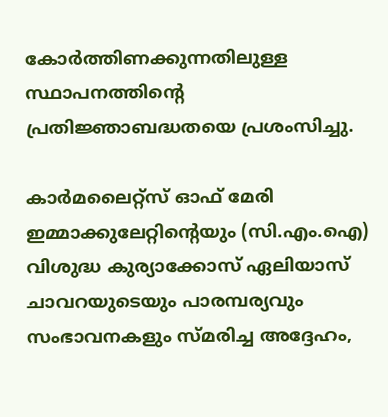കോർത്തിണക്കുന്നതിലുള്ള സ്ഥാപനത്തിൻ്റെ പ്രതിജ്ഞാബദ്ധതയെ പ്രശംസിച്ചു.

കാർമലൈറ്റ്സ് ഓഫ് മേരി ഇമ്മാക്കുലേറ്റിൻ്റെയും (സി.എം.ഐ) വിശുദ്ധ കുര്യാക്കോസ് ഏലിയാസ് ചാവറയുടെയും പാരമ്പര്യവും സംഭാവനകളും സ്മരിച്ച അദ്ദേഹം,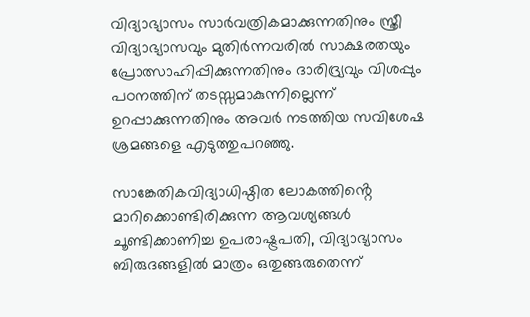വിദ്യാഭ്യാസം സാർവത്രികമാക്കുന്നതിനും സ്ത്രീ വിദ്യാഭ്യാസവും മുതിർന്നവരിൽ സാക്ഷരതയും പ്രോത്സാഹിപ്പിക്കുന്നതിനും ദാരിദ്ര്യവും വിശപ്പും പഠനത്തിന് തടസ്സമാകുന്നില്ലെന്ന് ഉറപ്പാക്കുന്നതിനും അവർ നടത്തിയ സവിശേഷ ശ്രമങ്ങളെ എടുത്തുപറഞ്ഞു.

സാങ്കേതികവിദ്യാധിഷ്ഠിത ലോകത്തിൻ്റെ മാറിക്കൊണ്ടിരിക്കുന്ന ആവശ്യങ്ങൾ ചൂണ്ടിക്കാണിച്ച ഉപരാഷ്ട്രപതി, വിദ്യാഭ്യാസം ബിരുദങ്ങളിൽ മാത്രം ഒതുങ്ങരുതെന്ന്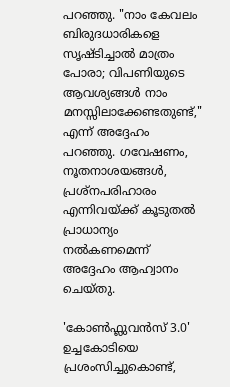പറഞ്ഞു. "നാം കേവലം ബിരുദധാരികളെ സൃഷ്ടിച്ചാൽ മാത്രം പോരാ; വിപണിയുടെ ആവശ്യങ്ങൾ നാം മനസ്സിലാക്കേണ്ടതുണ്ട്," എന്ന് അദ്ദേഹം പറഞ്ഞു. ഗവേഷണം, നൂതനാശയങ്ങൾ, പ്രശ്നപരിഹാരം എന്നിവയ്ക്ക് കൂടുതൽ പ്രാധാന്യം നൽകണമെന്ന് അദ്ദേഹം ആഹ്വാനം ചെയ്തു.

'കോൺഫ്ലുവൻസ് 3.0' ഉച്ചകോടിയെ പ്രശംസിച്ചുകൊണ്ട്,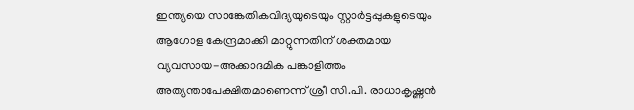ഇന്ത്യയെ സാങ്കേതികവിദ്യയുടെയും സ്റ്റാർട്ടപ്പുകളുടെയും ആഗോള കേന്ദ്രമാക്കി മാറ്റുന്നതിന് ശക്തമായ വ്യവസായ-അക്കാദമിക പങ്കാളിത്തം അത്യന്താപേക്ഷിതമാണെന്ന് ശ്രീ സി.പി. രാധാകൃഷ്ണൻ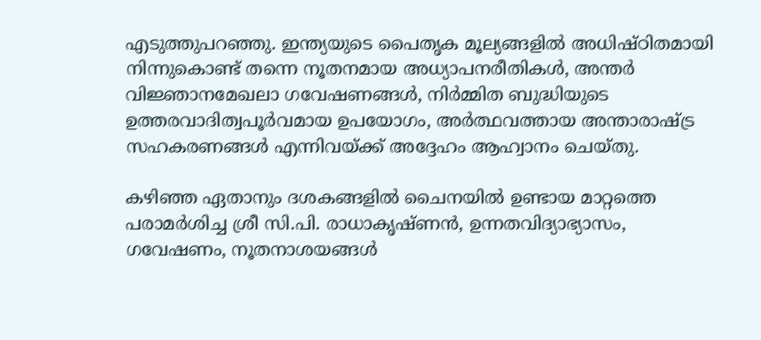എടുത്തുപറഞ്ഞു. ഇന്ത്യയുടെ പൈതൃക മൂല്യങ്ങളിൽ അധിഷ്ഠിതമായി നിന്നുകൊണ്ട് തന്നെ നൂതനമായ അധ്യാപനരീതികൾ, അന്തർ വിജ്ഞാനമേഖലാ ഗവേഷണങ്ങൾ, നിർമ്മിത ബുദ്ധിയുടെ ഉത്തരവാദിത്വപൂർവമായ ഉപയോഗം, അർത്ഥവത്തായ അന്താരാഷ്ട്ര സഹകരണങ്ങൾ എന്നിവയ്ക്ക് അദ്ദേഹം ആഹ്വാനം ചെയ്തു.

കഴിഞ്ഞ ഏതാനും ദശകങ്ങളിൽ ചൈനയിൽ ഉണ്ടായ മാറ്റത്തെ പരാമർശിച്ച ശ്രീ സി.പി. രാധാകൃഷ്ണൻ, ഉന്നതവിദ്യാഭ്യാസം, ഗവേഷണം, നൂതനാശയങ്ങൾ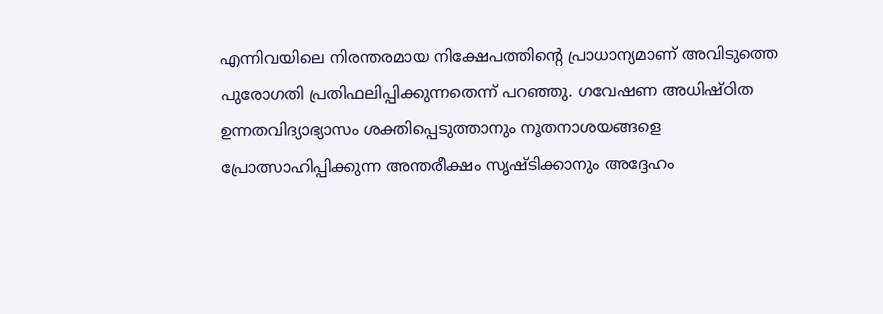എന്നിവയിലെ നിരന്തരമായ നിക്ഷേപത്തിൻ്റെ പ്രാധാന്യമാണ് അവിടുത്തെ പുരോഗതി പ്രതിഫലിപ്പിക്കുന്നതെന്ന് പറഞ്ഞു. ഗവേഷണ അധിഷ്ഠിത ഉന്നതവിദ്യാഭ്യാസം ശക്തിപ്പെടുത്താനും നൂതനാശയങ്ങളെ പ്രോത്സാഹിപ്പിക്കുന്ന അന്തരീക്ഷം സൃഷ്ടിക്കാനും അദ്ദേഹം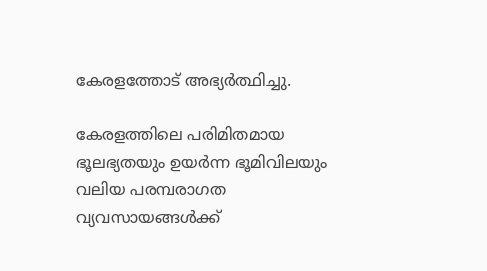കേരളത്തോട് അഭ്യർത്ഥിച്ചു.

കേരളത്തിലെ പരിമിതമായ ഭൂലഭ്യതയും ഉയർന്ന ഭൂമിവിലയും വലിയ പരമ്പരാഗത വ്യവസായങ്ങൾക്ക്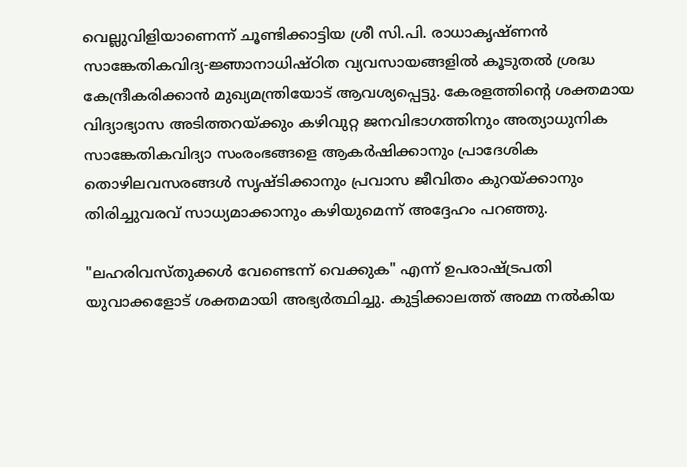വെല്ലുവിളിയാണെന്ന് ചൂണ്ടിക്കാട്ടിയ ശ്രീ സി.പി. രാധാകൃഷ്ണൻ സാങ്കേതികവിദ്യ-ജ്ഞാനാധിഷ്ഠിത വ്യവസായങ്ങളിൽ കൂടുതൽ ശ്രദ്ധ കേന്ദ്രീകരിക്കാൻ മുഖ്യമന്ത്രിയോട് ആവശ്യപ്പെട്ടു. കേരളത്തിൻ്റെ ശക്തമായ വിദ്യാഭ്യാസ അടിത്തറയ്ക്കും കഴിവുറ്റ ജനവിഭാഗത്തിനും അത്യാധുനിക സാങ്കേതികവിദ്യാ സംരംഭങ്ങളെ ആകർഷിക്കാനും പ്രാദേശിക തൊഴിലവസരങ്ങൾ സൃഷ്ടിക്കാനും പ്രവാസ ജീവിതം കുറയ്ക്കാനും തിരിച്ചുവരവ് സാധ്യമാക്കാനും കഴിയുമെന്ന് അദ്ദേഹം പറഞ്ഞു.

"ലഹരിവസ്തുക്കൾ വേണ്ടെന്ന് വെക്കുക" എന്ന് ഉപരാഷ്ട്രപതി യുവാക്കളോട് ശക്തമായി അഭ്യർത്ഥിച്ചു. കുട്ടിക്കാലത്ത് അമ്മ നൽകിയ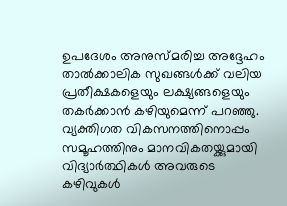ഉപദേശം അനുസ്മരിച്ച അദ്ദേഹം താൽക്കാലിക സുഖങ്ങൾക്ക് വലിയ പ്രതീക്ഷകളെയും ലക്ഷ്യങ്ങളെയും തകർക്കാൻ കഴിയുമെന്ന് പറഞ്ഞു. വ്യക്തിഗത വികസനത്തിനൊപ്പം സമൂഹത്തിനും മാനവികതയ്ക്കുമായി വിദ്യാർത്ഥികൾ അവരുടെ കഴിവുകൾ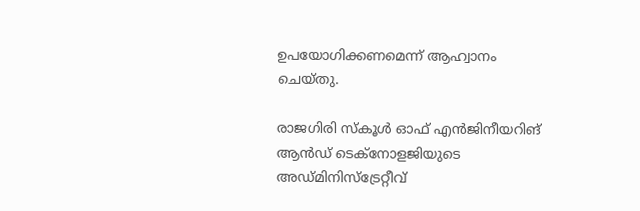ഉപയോഗിക്കണമെന്ന് ആഹ്വാനം ചെയ്തു.

രാജഗിരി സ്കൂൾ ഓഫ് എൻജിനീയറിങ് ആൻഡ് ടെക്നോളജിയുടെ അഡ്മിനിസ്ട്രേറ്റീവ്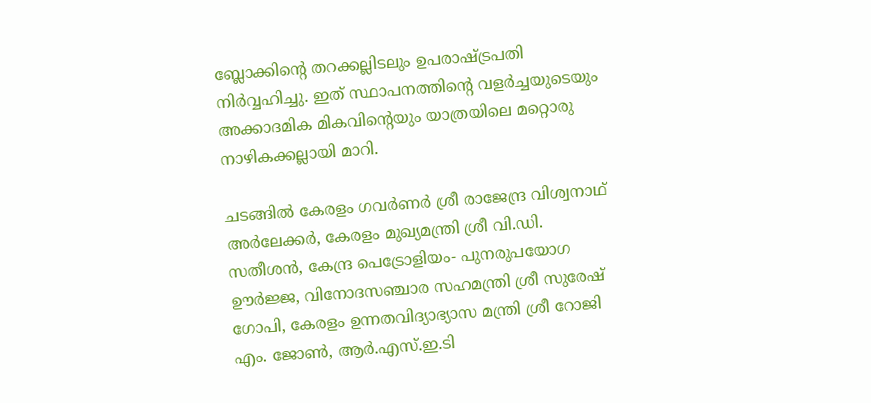ബ്ലോക്കിൻ്റെ തറക്കല്ലിടലും ഉപരാഷ്ട്രപതി നിർവ്വഹിച്ചു. ഇത് സ്ഥാപനത്തിൻ്റെ വളർച്ചയുടെയും അക്കാദമിക മികവിൻ്റെയും യാത്രയിലെ മറ്റൊരു നാഴികക്കല്ലായി മാറി.

ചടങ്ങിൽ കേരളം ഗവർണർ ശ്രീ രാജേന്ദ്ര വിശ്വനാഥ് അർലേക്കർ, കേരളം മുഖ്യമന്ത്രി ശ്രീ വി.ഡി. സതീശൻ, കേന്ദ്ര പെട്രോളിയം- പുനരുപയോഗ ഊർജ്ജ, വിനോദസഞ്ചാര സഹമന്ത്രി ശ്രീ സുരേഷ് ഗോപി, കേരളം ഉന്നതവിദ്യാഭ്യാസ മന്ത്രി ശ്രീ റോജി എം. ജോൺ, ആർ.എസ്.ഇ.ടി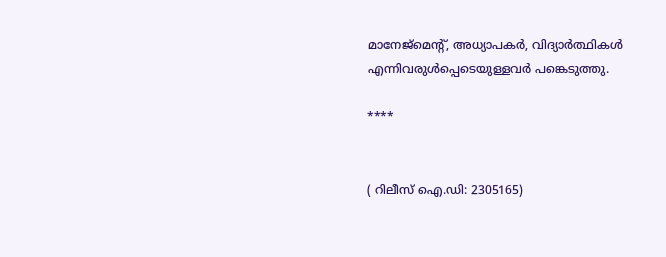മാനേജ്‌മെൻ്റ്, അധ്യാപകർ, വിദ്യാർത്ഥികൾ എന്നിവരുൾപ്പെടെയുള്ളവർ പങ്കെടുത്തു.

****


( റിലീസ് ഐ.ഡി: 2305165)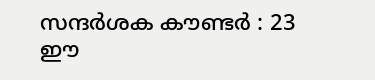സന്ദര്‍ശക കൗണ്ടര്‍ : 23
ഈ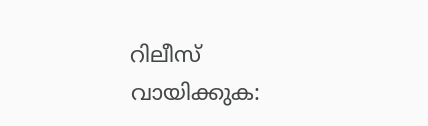റിലീസ് വായിക്കുക: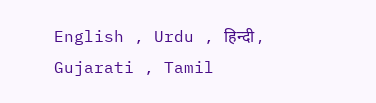English , Urdu , हिन्दी , Gujarati , Tamil